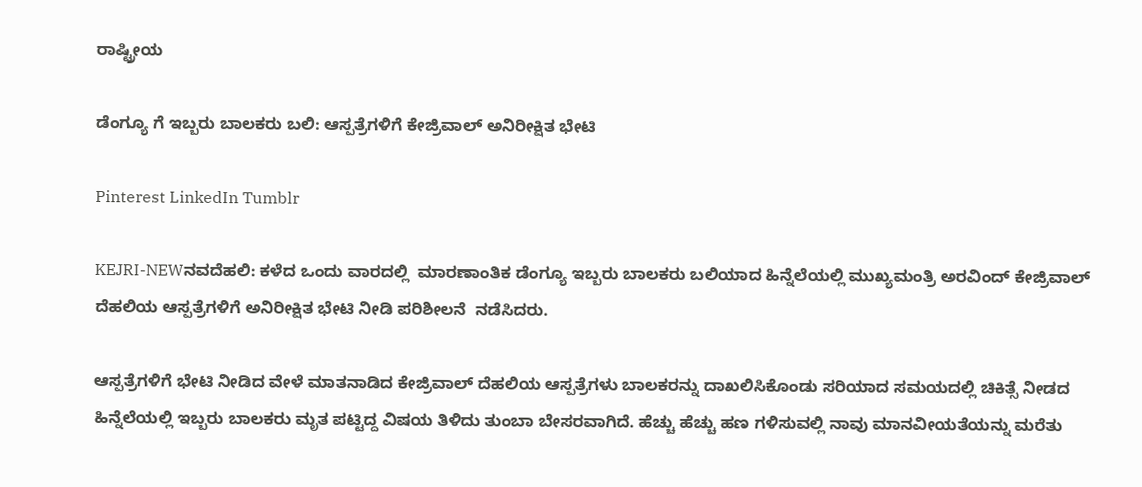ರಾಷ್ಟ್ರೀಯ

ಡೆಂಗ್ಯೂ ಗೆ ಇಬ್ಬರು ಬಾಲಕರು ಬಲಿ: ಆಸ್ಪತ್ರೆಗಳಿಗೆ ಕೇಜ್ರಿವಾಲ್ ಅನಿರೀಕ್ಷಿತ ಭೇಟಿ

Pinterest LinkedIn Tumblr

KEJRI-NEWನವದೆಹಲಿ: ಕಳೆದ ಒಂದು ವಾರದಲ್ಲಿ  ಮಾರಣಾಂತಿಕ ಡೆಂಗ್ಯೂ ಇಬ್ಬರು ಬಾಲಕರು ಬಲಿಯಾದ ಹಿನ್ನೆಲೆಯಲ್ಲಿ ಮುಖ್ಯಮಂತ್ರಿ ಅರವಿಂದ್ ಕೇಜ್ರಿವಾಲ್ ದೆಹಲಿಯ ಆಸ್ಪತ್ರೆಗಳಿಗೆ ಅನಿರೀಕ್ಷಿತ ಭೇಟಿ ನೀಡಿ ಪರಿಶೀಲನೆ  ನಡೆಸಿದರು.

ಆಸ್ಪತ್ರೆಗಳಿಗೆ ಭೇಟಿ ನೀಡಿದ ವೇಳೆ ಮಾತನಾಡಿದ ಕೇಜ್ರಿವಾಲ್ ದೆಹಲಿಯ ಆಸ್ಪತ್ರೆಗಳು ಬಾಲಕರನ್ನು ದಾಖಲಿಸಿಕೊಂಡು ಸರಿಯಾದ ಸಮಯದಲ್ಲಿ ಚಿಕಿತ್ಸೆ ನೀಡದ ಹಿನ್ನೆಲೆಯಲ್ಲಿ ಇಬ್ಬರು ಬಾಲಕರು ಮೃತ ಪಟ್ಟಿದ್ದ ವಿಷಯ ತಿಳಿದು ತುಂಬಾ ಬೇಸರವಾಗಿದೆ. ಹೆಚ್ಚು ಹೆಚ್ಚು ಹಣ ಗಳಿಸುವಲ್ಲಿ ನಾವು ಮಾನವೀಯತೆಯನ್ನು ಮರೆತು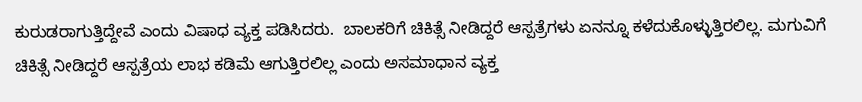ಕುರುಡರಾಗುತ್ತಿದ್ದೇವೆ ಎಂದು ವಿಷಾಧ ವ್ಯಕ್ತ ಪಡಿಸಿದರು.  ಬಾಲಕರಿಗೆ ಚಿಕಿತ್ಸೆ ನೀಡಿದ್ದರೆ ಆಸ್ಪತ್ರೆಗಳು ಏನನ್ನೂ ಕಳೆದುಕೊಳ್ಳುತ್ತಿರಲಿಲ್ಲ. ಮಗುವಿಗೆ ಚಿಕಿತ್ಸೆ ನೀಡಿದ್ದರೆ ಆಸ್ಪತ್ರೆಯ ಲಾಭ ಕಡಿಮೆ ಆಗುತ್ತಿರಲಿಲ್ಲ ಎಂದು ಅಸಮಾಧಾನ ವ್ಯಕ್ತ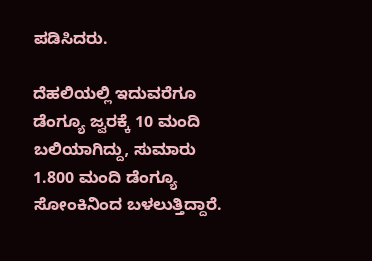ಪಡಿಸಿದರು.

ದೆಹಲಿಯಲ್ಲಿ ಇದುವರೆಗೂ ಡೆಂಗ್ಯೂ ಜ್ವರಕ್ಕೆ 10 ಮಂದಿ ಬಲಿಯಾಗಿದ್ದು, ಸುಮಾರು  1.800 ಮಂದಿ ಡೆಂಗ್ಯೂ ಸೋಂಕಿನಿಂದ ಬಳಲುತ್ತಿದ್ದಾರೆ.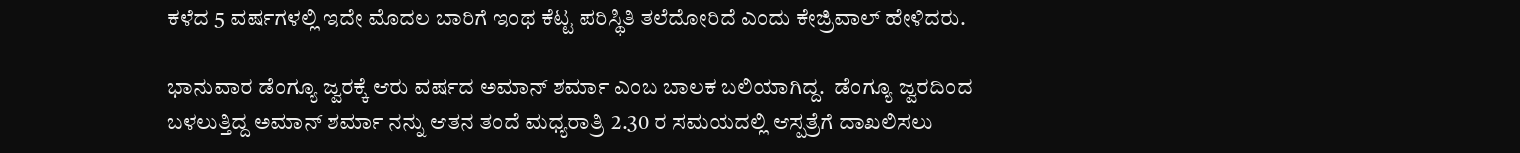ಕಳೆದ 5 ವರ್ಷಗಳಲ್ಲಿ ಇದೇ ಮೊದಲ ಬಾರಿಗೆ ಇಂಥ ಕೆಟ್ಟ ಪರಿಸ್ಥಿತಿ ತಲೆದೋರಿದೆ ಎಂದು ಕೇಜ್ರಿವಾಲ್ ಹೇಳಿದರು.

ಭಾನುವಾರ ಡೆಂಗ್ಯೂ ಜ್ವರಕ್ಕೆ ಆರು ವರ್ಷದ ಅಮಾನ್ ಶರ್ಮಾ ಎಂಬ ಬಾಲಕ ಬಲಿಯಾಗಿದ್ದ.  ಡೆಂಗ್ಯೂ ಜ್ವರದಿಂದ ಬಳಲುತ್ತಿದ್ದ ಅಮಾನ್ ಶರ್ಮಾ ನನ್ನು ಆತನ ತಂದೆ ಮಧ್ಯರಾತ್ರಿ 2.30 ರ ಸಮಯದಲ್ಲಿ ಆಸ್ಪತ್ರೆಗೆ ದಾಖಲಿಸಲು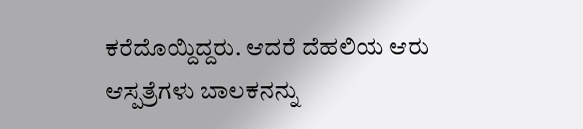ಕರೆದೊಯ್ದಿದ್ದರು. ಆದರೆ ದೆಹಲಿಯ ಆರು ಆಸ್ಪತ್ರೆಗಳು ಬಾಲಕನನ್ನು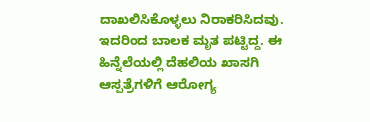ದಾಖಲಿಸಿಕೊಳ್ಳಲು ನಿರಾಕರಿಸಿದವು. ಇದರಿಂದ ಬಾಲಕ ಮೃತ ಪಟ್ಟಿದ್ದ. ಈ ಹಿನ್ನೆಲೆಯಲ್ಲಿ ದೆಹಲಿಯ ಖಾಸಗಿ ಆಸ್ಪತ್ರೆಗಳಿಗೆ ಆರೋಗ್ಯ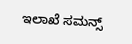ಇಲಾಖೆ ಸಮನ್ಸ್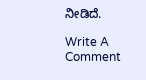ನೀಡಿದೆ.

Write A Comment